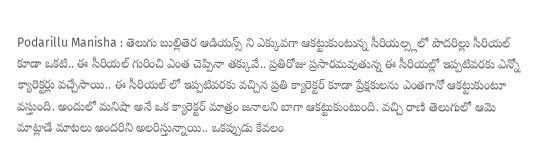Podarillu Manisha : తెలుగు బుల్లితెర ఆడియన్స్ ని ఎక్కువగా ఆకట్టుకుంటున్న సీరియల్స్లలో పొదరిల్లు సీరియల్ కూడా ఒకటి.. ఈ సీరియల్ గురించి ఎంత చెప్పినా తక్కువే.. ప్రతిరోజు ప్రసారమవుతున్న ఈ సీరియల్లో ఇప్పటివరకు ఎన్నో క్యారెక్టర్లు వచ్చేసాయి.. ఈ సీరియల్ లో ఇప్పటివరకు వచ్చిన ప్రతి క్యారెక్టర్ కూడా ప్రేక్షకులను ఎంతగానో ఆకట్టుకుంటూ వస్తుంది. అందులో మనిషా అనే ఒక క్యారెక్టర్ మాత్రం జనాలని బాగా ఆకట్టుకుంటుంది. వచ్చి రాణి తెలుగులో ఆమె మాట్లాడే మాటలు అందరిని అలరిస్తున్నాయి.. ఒకప్పుడు కేవలం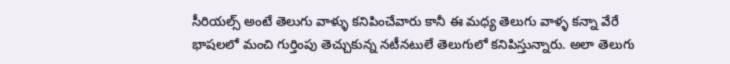సీరియల్స్ అంటే తెలుగు వాళ్ళు కనిపించేవారు కానీ ఈ మధ్య తెలుగు వాళ్ళ కన్నా వేరే భాషలలో మంచి గుర్తింపు తెచ్చుకున్న నటీనటులే తెలుగులో కనిపిస్తున్నారు. అలా తెలుగు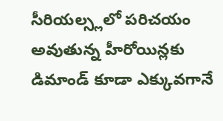సీరియల్స్లలో పరిచయం అవుతున్న హీరోయిన్లకు డిమాండ్ కూడా ఎక్కువగానే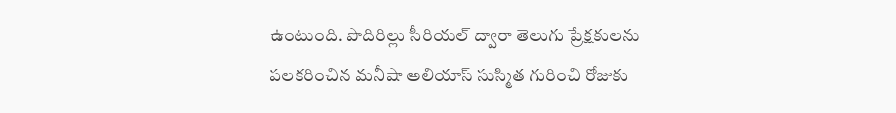ఉంటుంది. పొదిరిల్లు సీరియల్ ద్వారా తెలుగు ప్రేక్షకులను పలకరించిన మనీషా అలియాస్ సుస్మిత గురించి రోజుకు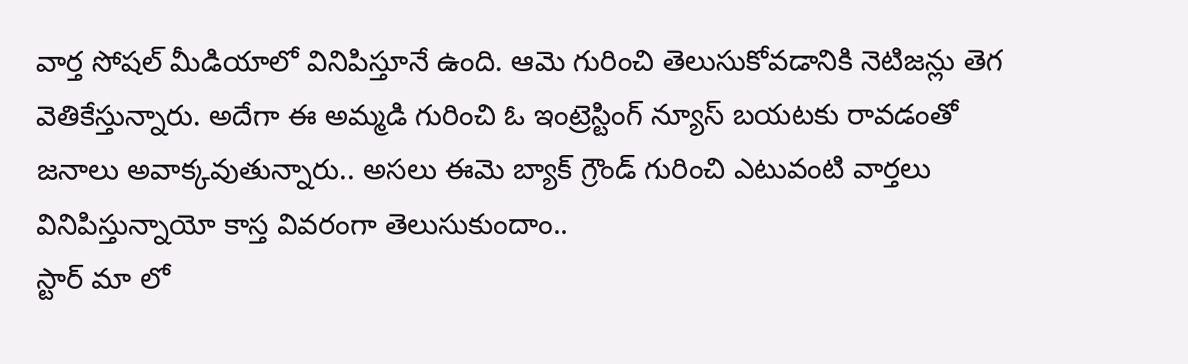వార్త సోషల్ మీడియాలో వినిపిస్తూనే ఉంది. ఆమె గురించి తెలుసుకోవడానికి నెటిజన్లు తెగ వెతికేస్తున్నారు. అదేగా ఈ అమ్మడి గురించి ఓ ఇంట్రెస్టింగ్ న్యూస్ బయటకు రావడంతో జనాలు అవాక్కవుతున్నారు.. అసలు ఈమె బ్యాక్ గ్రౌండ్ గురించి ఎటువంటి వార్తలు వినిపిస్తున్నాయో కాస్త వివరంగా తెలుసుకుందాం..
స్టార్ మా లో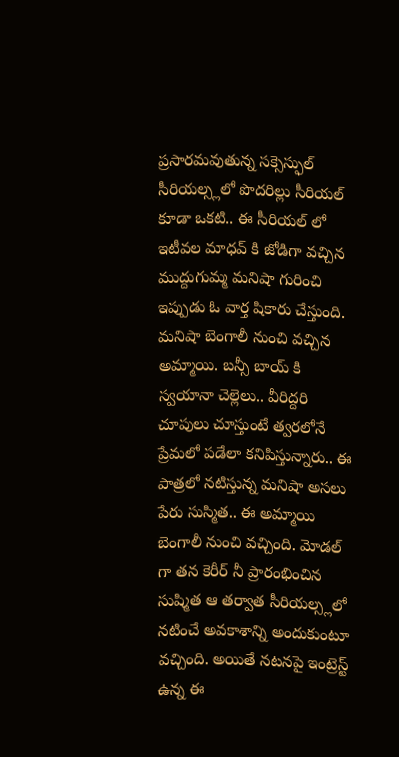ప్రసారమవుతున్న సక్సెస్ఫుల్ సీరియల్స్లలో పొదరిల్లు సీరియల్ కూడా ఒకటి.. ఈ సీరియల్ లో ఇటీవల మాధవ్ కి జోడిగా వచ్చిన ముద్దుగుమ్మ మనిషా గురించి ఇప్పుడు ఓ వార్త షికారు చేస్తుంది. మనిషా బెంగాలీ నుంచి వచ్చిన అమ్మాయి. బన్సీ బాయ్ కి స్వయానా చెల్లెలు.. వీరిద్దరి చూపులు చూస్తుంటే త్వరలోనే ప్రేమలో పడేలా కనిపిస్తున్నారు.. ఈ పాత్రలో నటిస్తున్న మనిషా అసలు పేరు సుస్మిత.. ఈ అమ్మాయి బెంగాలీ నుంచి వచ్చింది. మోడల్ గా తన కెరీర్ నీ ప్రారంభించిన సుష్మిత ఆ తర్వాత సీరియల్స్లలో నటించే అవకాశాన్ని అందుకుంటూ వచ్చింది. అయితే నటనపై ఇంట్రెస్ట్ ఉన్న ఈ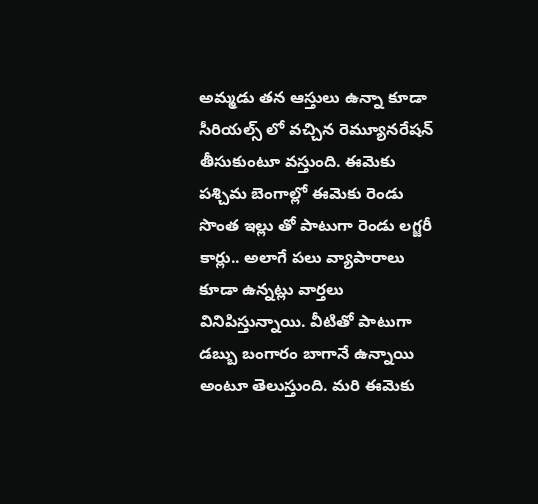అమ్మడు తన ఆస్తులు ఉన్నా కూడా సీరియల్స్ లో వచ్చిన రెమ్యూనరేషన్ తీసుకుంటూ వస్తుంది. ఈమెకు పశ్చిమ బెంగాల్లో ఈమెకు రెండు సొంత ఇల్లు తో పాటుగా రెండు లగ్జరీ కార్లు.. అలాగే పలు వ్యాపారాలు కూడా ఉన్నట్లు వార్తలు వినిపిస్తున్నాయి. వీటితో పాటుగా డబ్బు బంగారం బాగానే ఉన్నాయి అంటూ తెలుస్తుంది. మరి ఈమెకు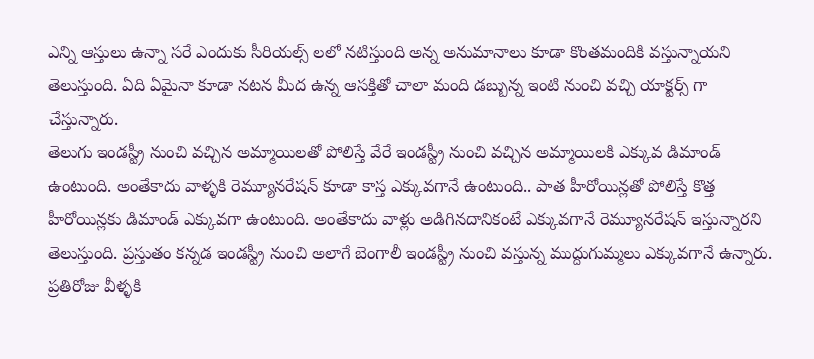ఎన్ని ఆస్తులు ఉన్నా సరే ఎందుకు సీరియల్స్ లలో నటిస్తుంది అన్న అనుమానాలు కూడా కొంతమందికి వస్తున్నాయని తెలుస్తుంది. ఏది ఏమైనా కూడా నటన మీద ఉన్న ఆసక్తితో చాలా మంది డబ్బున్న ఇంటి నుంచి వచ్చి యాక్టర్స్ గా చేస్తున్నారు.
తెలుగు ఇండస్ట్రీ నుంచి వచ్చిన అమ్మాయిలతో పోలిస్తే వేరే ఇండస్ట్రీ నుంచి వచ్చిన అమ్మాయిలకి ఎక్కువ డిమాండ్ ఉంటుంది. అంతేకాదు వాళ్ళకి రెమ్యూనరేషన్ కూడా కాస్త ఎక్కువగానే ఉంటుంది.. పాత హీరోయిన్లతో పోలిస్తే కొత్త హీరోయిన్లకు డిమాండ్ ఎక్కువగా ఉంటుంది. అంతేకాదు వాళ్లు అడిగినదానికంటే ఎక్కువగానే రెమ్యూనరేషన్ ఇస్తున్నారని తెలుస్తుంది. ప్రస్తుతం కన్నడ ఇండస్ట్రీ నుంచి అలాగే బెంగాలీ ఇండస్ట్రీ నుంచి వస్తున్న ముద్దుగుమ్మలు ఎక్కువగానే ఉన్నారు. ప్రతిరోజు వీళ్ళకి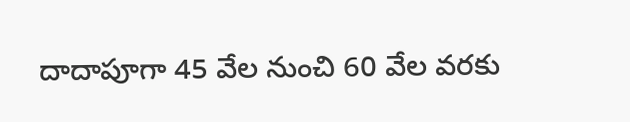దాదాపూగా 45 వేల నుంచి 60 వేల వరకు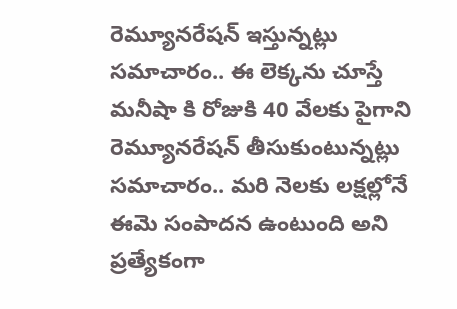రెమ్యూనరేషన్ ఇస్తున్నట్లు సమాచారం.. ఈ లెక్కను చూస్తే మనీషా కి రోజుకి 40 వేలకు పైగాని రెమ్యూనరేషన్ తీసుకుంటున్నట్లు సమాచారం.. మరి నెలకు లక్షల్లోనే ఈమె సంపాదన ఉంటుంది అని ప్రత్యేకంగా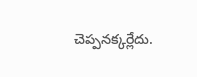చెప్పనక్కర్లేదు.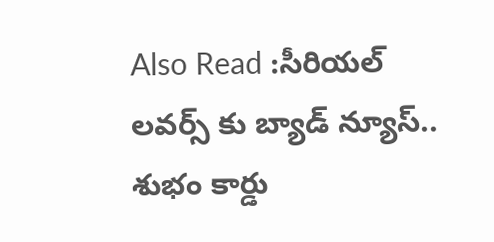Also Read :సీరియల్ లవర్స్ కు బ్యాడ్ న్యూస్.. శుభం కార్డు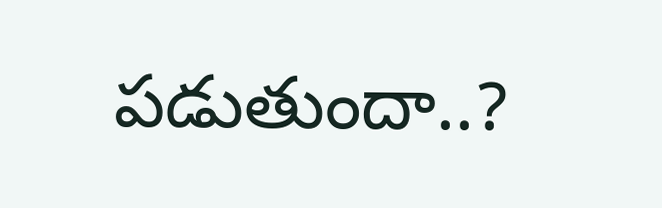పడుతుందా..?